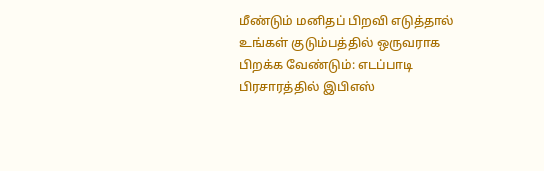மீண்டும் மனிதப் பிறவி எடுத்தால் உங்கள் குடும்பத்தில் ஒருவராக பிறக்க வேண்டும்: எடப்பாடி பிரசாரத்தில் இபிஎஸ்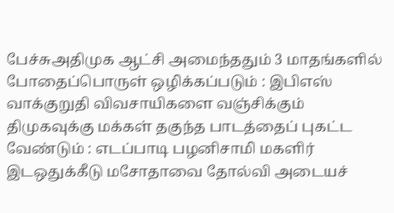பேச்சுஅதிமுக ஆட்சி அமைந்ததும் 3 மாதங்களில் போதைப்பொருள் ஒழிக்கப்படும் : இபிஎஸ் வாக்குறுதி விவசாயிகளை வஞ்சிக்கும் திமுகவுக்கு மக்கள் தகுந்த பாடத்தைப் புகட்ட வேண்டும் : எடப்பாடி பழனிசாமி மகளிர் இடஒதுக்கீடு மசோதாவை தோல்வி அடையச்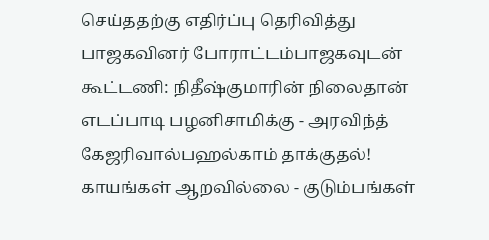செய்ததற்கு எதிர்ப்பு தெரிவித்து பாஜகவினர் போராட்டம்பாஜகவுடன் கூட்டணி: நிதீஷ்குமாரின் நிலைதான் எடப்பாடி பழனிசாமிக்கு - அரவிந்த் கேஜரிவால்பஹல்காம் தாக்குதல்! காயங்கள் ஆறவில்லை - குடும்பங்கள்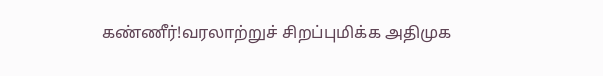கண்ணீர்!வரலாற்றுச் சிறப்புமிக்க அதிமுக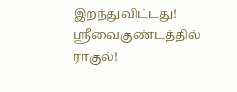இறந்துவிட்டது! ஸ்ரீவைகுண்டத்தில் ராகுல்!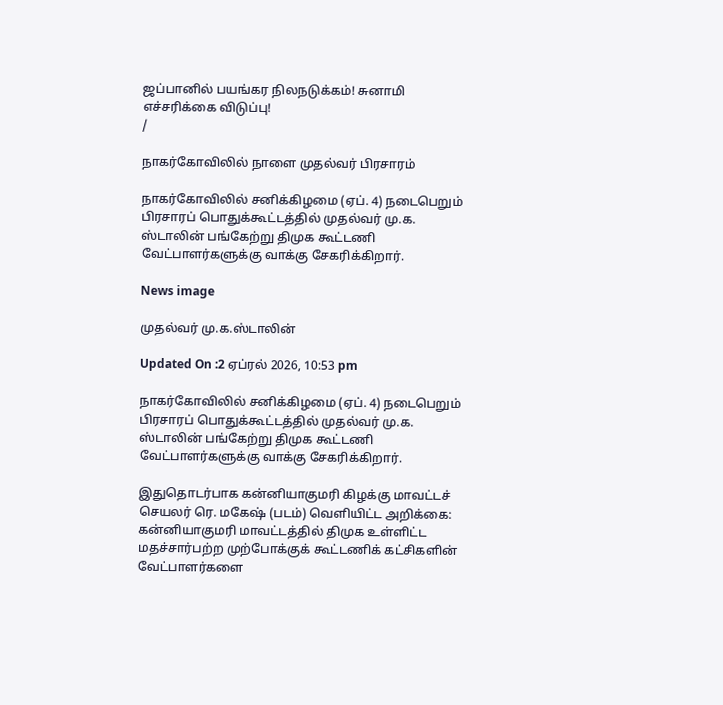ஜப்பானில் பயங்கர நிலநடுக்கம்! சுனாமி எச்சரிக்கை விடுப்பு!
/

நாகர்கோவிலில் நாளை முதல்வர் பிரசாரம்

நாகர்கோவிலில் சனிக்கிழமை (ஏப். 4) நடைபெறும் பிரசாரப் பொதுக்கூட்டத்தில் முதல்வர் மு.க. ஸ்டாலின் பங்கேற்று திமுக கூட்டணி வேட்பாளர்களுக்கு வாக்கு சேகரிக்கிறார்.

News image

முதல்வர் மு.க.ஸ்டாலின்

Updated On :2 ஏப்ரல் 2026, 10:53 pm

நாகர்கோவிலில் சனிக்கிழமை (ஏப். 4) நடைபெறும் பிரசாரப் பொதுக்கூட்டத்தில் முதல்வர் மு.க. ஸ்டாலின் பங்கேற்று திமுக கூட்டணி வேட்பாளர்களுக்கு வாக்கு சேகரிக்கிறார்.

இதுதொடர்பாக கன்னியாகுமரி கிழக்கு மாவட்டச் செயலர் ரெ. மகேஷ் (படம்) வெளியிட்ட அறிக்கை: கன்னியாகுமரி மாவட்டத்தில் திமுக உள்ளிட்ட மதச்சார்பற்ற முற்போக்குக் கூட்டணிக் கட்சிகளின் வேட்பாளர்களை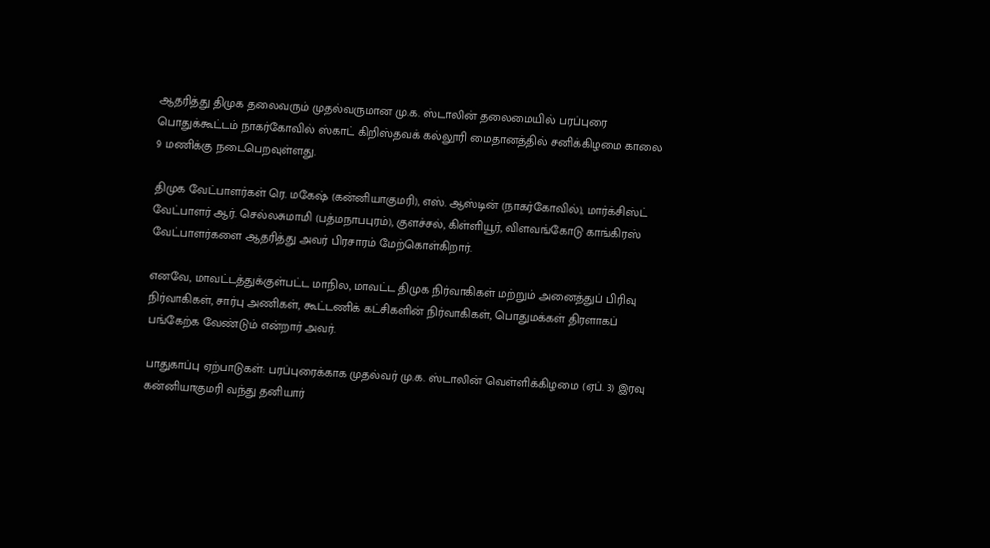ஆதரித்து திமுக தலைவரும் முதல்வருமான மு.க. ஸ்டாலின் தலைமையில் பரப்புரை பொதுக்கூட்டம் நாகர்கோவில் ஸ்காட் கிறிஸ்தவக் கல்லூரி மைதானத்தில் சனிக்கிழமை காலை 9 மணிக்கு நடைபெறவுள்ளது.

திமுக வேட்பாளர்கள் ரெ. மகேஷ் (கன்னியாகுமரி), எஸ். ஆஸ்டின் (நாகர்கோவில்), மார்க்சிஸ்ட் வேட்பாளர் ஆர். செல்லசுமாமி (பத்மநாபபுரம்), குளச்சல், கிள்ளியூர், விளவங்கோடு காங்கிரஸ் வேட்பாளர்களை ஆதரித்து அவர் பிரசாரம் மேற்கொள்கிறார்.

எனவே, மாவட்டத்துக்குள்பட்ட மாநில, மாவட்ட திமுக நிர்வாகிகள் மற்றும் அனைத்துப் பிரிவு நிர்வாகிகள், சார்பு அணிகள், கூட்டணிக் கட்சிகளின் நிர்வாகிகள், பொதுமக்கள் திரளாகப் பங்கேற்க வேண்டும் என்றார் அவர்.

பாதுகாப்பு ஏற்பாடுகள்: பரப்புரைக்காக முதல்வர் மு.க. ஸ்டாலின் வெள்ளிக்கிழமை (ஏப். 3) இரவு கன்னியாகுமரி வந்து தனியார்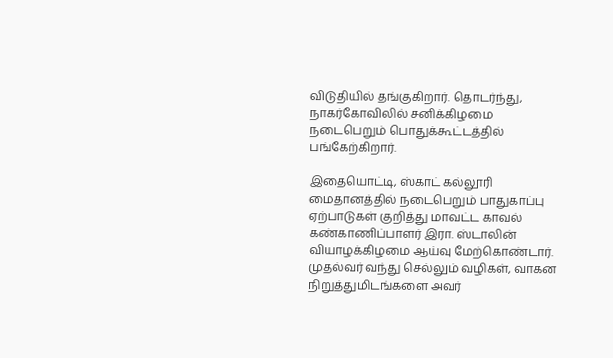விடுதியில் தங்குகிறார். தொடர்ந்து, நாகர்கோவிலில் சனிக்கிழமை நடைபெறும் பொதுக்கூட்டத்தில் பங்கேற்கிறார்.

இதையொட்டி, ஸ்காட் கல்லூரி மைதானத்தில் நடைபெறும் பாதுகாப்பு ஏற்பாடுகள் குறித்து மாவட்ட காவல் கண்காணிப்பாளர் இரா. ஸ்டாலின் வியாழக்கிழமை ஆய்வு மேற்கொண்டார். முதல்வர் வந்து செல்லும் வழிகள், வாகன நிறுத்துமிடங்களை அவர்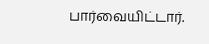பார்வையிட்டார்.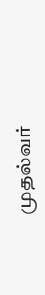முதல்வர்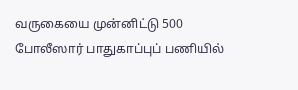வருகையை முன்னிட்டு 500 போலீஸார் பாதுகாப்புப் பணியில்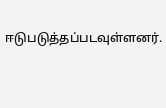ஈடுபடுத்தப்படவுள்ளனர்.